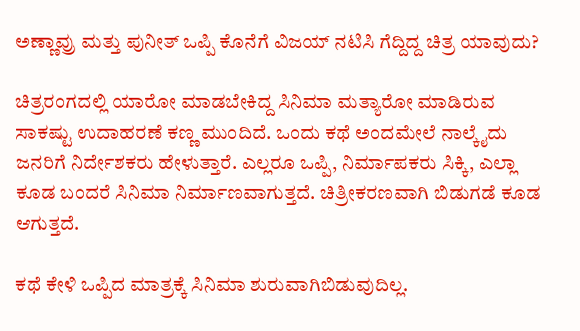ಅಣ್ಣಾವ್ರು ಮತ್ತು ಪುನೀತ್ ಒಪ್ಪಿ ಕೊನೆಗೆ ವಿಜಯ್ ನಟಿಸಿ ಗೆದ್ದಿದ್ದ ಚಿತ್ರ ಯಾವುದು?

ಚಿತ್ರರಂಗದಲ್ಲಿ ಯಾರೋ ಮಾಡಬೇಕಿದ್ದ ಸಿನಿಮಾ ಮತ್ಯಾರೋ ಮಾಡಿರುವ ಸಾಕಷ್ಟು ಉದಾಹರಣೆ ಕಣ್ಣ ಮುಂದಿದೆ. ಒಂದು ಕಥೆ ಅಂದಮೇಲೆ ನಾಲ್ಕೈದು ಜನರಿಗೆ ನಿರ್ದೇಶಕರು ಹೇಳುತ್ತಾರೆ. ಎಲ್ಲರೂ ಒಪ್ಪಿ, ನಿರ್ಮಾಪಕರು ಸಿಕ್ಕಿ, ಎಲ್ಲಾ ಕೂಡ ಬಂದರೆ ಸಿನಿಮಾ ನಿರ್ಮಾಣವಾಗುತ್ತದೆ. ಚಿತ್ರೀಕರಣವಾಗಿ ಬಿಡುಗಡೆ ಕೂಡ ಆಗುತ್ತದೆ.

ಕಥೆ ಕೇಳಿ ಒಪ್ಪಿದ ಮಾತ್ರಕ್ಕೆ ಸಿನಿಮಾ ಶುರುವಾಗಿಬಿಡುವುದಿಲ್ಲ.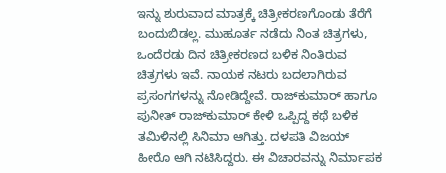ಇನ್ನು ಶುರುವಾದ ಮಾತ್ರಕ್ಕೆ ಚಿತ್ರೀಕರಣಗೊಂಡು ತೆರೆಗೆ ಬಂದುಬಿಡಲ್ಲ. ಮುಹೂರ್ತ ನಡೆದು ನಿಂತ ಚಿತ್ರಗಳು, ಒಂದೆರಡು ದಿನ ಚಿತ್ರೀಕರಣದ ಬಳಿಕ ನಿಂತಿರುವ ಚಿತ್ರಗಳು ಇವೆ. ನಾಯಕ ನಟರು ಬದಲಾಗಿರುವ ಪ್ರಸಂಗಗಳನ್ನು ನೋಡಿದ್ದೇವೆ. ರಾಜ್‌ಕುಮಾರ್ ಹಾಗೂ ಪುನೀತ್ ರಾಜ್‌ಕುಮಾರ್ ಕೇಳಿ ಒಪ್ಪಿದ್ದ ಕಥೆ ಬಳಿಕ ತಮಿಳಿನಲ್ಲಿ ಸಿನಿಮಾ ಆಗಿತ್ತು. ದಳಪತಿ ವಿಜಯ್ ಹೀರೊ ಆಗಿ ನಟಿಸಿದ್ದರು. ಈ ವಿಚಾರವನ್ನು ನಿರ್ಮಾಪಕ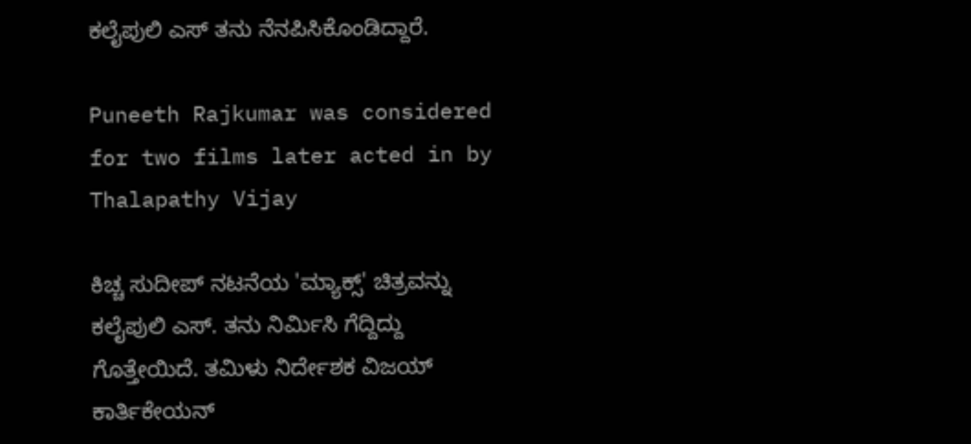ಕಲೈಪುಲಿ ಎಸ್ ತನು ನೆನಪಿಸಿಕೊಂಡಿದ್ದಾರೆ.

Puneeth Rajkumar was considered for two films later acted in by Thalapathy Vijay

ಕಿಚ್ಚ ಸುದೀಪ್ ನಟನೆಯ 'ಮ್ಯಾಕ್ಸ್' ಚಿತ್ರವನ್ನು ಕಲೈಪುಲಿ ಎಸ್. ತನು ನಿರ್ಮಿಸಿ ಗೆದ್ದಿದ್ದು ಗೊತ್ತೇಯಿದೆ. ತಮಿಳು ನಿರ್ದೇಶಕ ವಿಜಯ್ ಕಾರ್ತಿಕೇಯನ್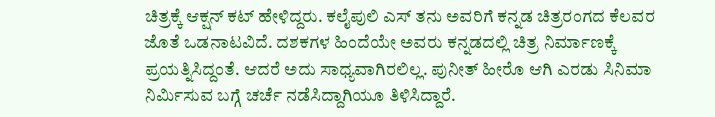ಚಿತ್ರಕ್ಕೆ ಆಕ್ಷನ್ ಕಟ್ ಹೇಳಿದ್ದರು. ಕಲೈಪುಲಿ ಎಸ್ ತನು ಅವರಿಗೆ ಕನ್ನಡ ಚಿತ್ರರಂಗದ ಕೆಲವರ ಜೊತೆ ಒಡನಾಟವಿದೆ. ದಶಕಗಳ ಹಿಂದೆಯೇ ಅವರು ಕನ್ನಡದಲ್ಲಿ ಚಿತ್ರ ನಿರ್ಮಾಣಕ್ಕೆ ಪ್ರಯತ್ನಿಸಿದ್ದಂತೆ. ಆದರೆ ಅದು ಸಾಧ್ಯವಾಗಿರಲಿಲ್ಲ. ಪುನೀತ್ ಹೀರೊ ಆಗಿ ಎರಡು ಸಿನಿಮಾ ನಿರ್ಮಿಸುವ ಬಗ್ಗೆ ಚರ್ಚೆ ನಡೆಸಿದ್ದಾಗಿಯೂ ತಿಳಿಸಿದ್ದಾರೆ.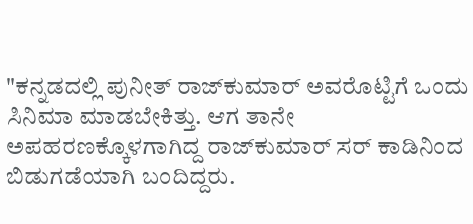"ಕನ್ನಡದಲ್ಲಿ ಪುನೀತ್ ರಾಜ್‌ಕುಮಾರ್ ಅವರೊಟ್ಟಿಗೆ ಒಂದು ಸಿನಿಮಾ ಮಾಡಬೇಕಿತ್ತು. ಆಗ ತಾನೇ ಅಪಹರಣಕ್ಕೊಳಗಾಗಿದ್ದ ರಾಜ್‌ಕುಮಾರ್ ಸರ್ ಕಾಡಿನಿಂದ ಬಿಡುಗಡೆಯಾಗಿ ಬಂದಿದ್ದರು.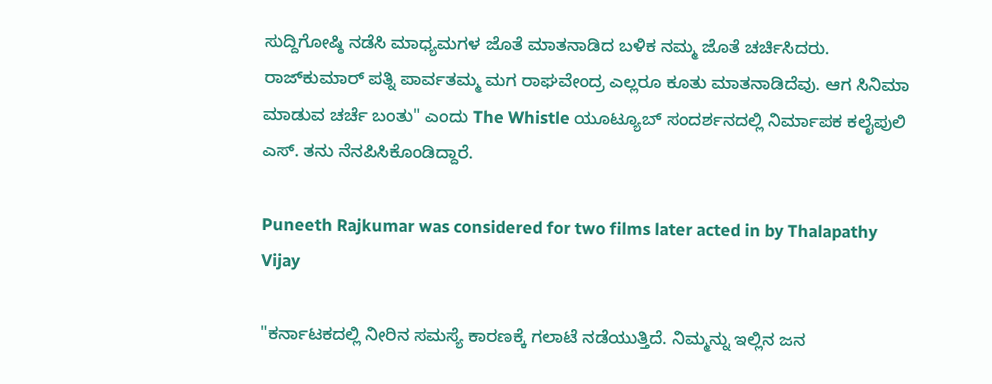ಸುದ್ದಿಗೋಷ್ಠಿ ನಡೆಸಿ ಮಾಧ್ಯಮಗಳ ಜೊತೆ ಮಾತನಾಡಿದ ಬಳಿಕ ನಮ್ಮ ಜೊತೆ ಚರ್ಚಿಸಿದರು. ರಾಜ್‌ಕುಮಾರ್ ಪತ್ನಿ ಪಾರ್ವತಮ್ಮ ಮಗ ರಾಘವೇಂದ್ರ ಎಲ್ಲರೂ ಕೂತು ಮಾತನಾಡಿದೆವು. ಆಗ ಸಿನಿಮಾ ಮಾಡುವ ಚರ್ಚೆ ಬಂತು" ಎಂದು The Whistle ಯೂಟ್ಯೂಬ್‌ ಸಂದರ್ಶನದಲ್ಲಿ ನಿರ್ಮಾಪಕ ಕಲೈಪುಲಿ ಎಸ್. ತನು ನೆನಪಿಸಿಕೊಂಡಿದ್ದಾರೆ.

Puneeth Rajkumar was considered for two films later acted in by Thalapathy Vijay

"ಕರ್ನಾಟಕದಲ್ಲಿ ನೀರಿನ ಸಮಸ್ಯೆ ಕಾರಣಕ್ಕೆ ಗಲಾಟೆ ನಡೆಯುತ್ತಿದೆ. ನಿಮ್ಮನ್ನು ಇಲ್ಲಿನ ಜನ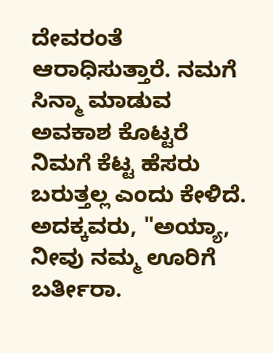ದೇವರಂತೆ ಆರಾಧಿಸುತ್ತಾರೆ. ನಮಗೆ ಸಿನ್ಮಾ ಮಾಡುವ ಅವಕಾಶ ಕೊಟ್ಟರೆ ನಿಮಗೆ ಕೆಟ್ಟ ಹೆಸರು ಬರುತ್ತಲ್ಲ ಎಂದು ಕೇಳಿದೆ. ಅದಕ್ಕವರು, "ಅಯ್ಯಾ, ನೀವು ನಮ್ಮ ಊರಿಗೆ ಬರ್ತೀರಾ.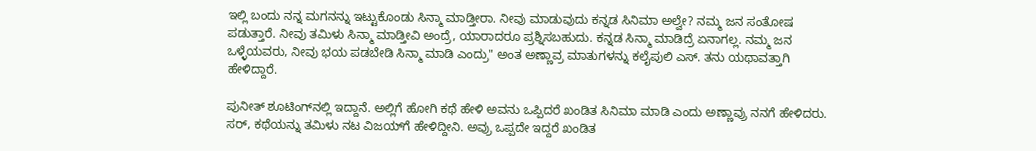ಇಲ್ಲಿ ಬಂದು ನನ್ನ ಮಗನನ್ನು ಇಟ್ಟುಕೊಂಡು ಸಿನ್ಮಾ ಮಾಡ್ತೀರಾ. ನೀವು ಮಾಡುವುದು ಕನ್ನಡ ಸಿನಿಮಾ ಅಲ್ವೇ? ನಮ್ಮ ಜನ ಸಂತೋಷ ಪಡುತ್ತಾರೆ. ನೀವು ತಮಿಳು ಸಿನ್ಮಾ ಮಾಡ್ತೀವಿ ಅಂದ್ರೆ, ಯಾರಾದರೂ ಪ್ರಶ್ನಿಸಬಹುದು. ಕನ್ನಡ ಸಿನ್ಮಾ ಮಾಡಿದ್ರೆ ಏನಾಗಲ್ಲ. ನಮ್ಮ ಜನ ಒಳ್ಳೆಯವರು, ನೀವು ಭಯ ಪಡಬೇಡಿ ಸಿನ್ಮಾ ಮಾಡಿ ಎಂದ್ರು" ಅಂತ ಅಣ್ಣಾವ್ರ ಮಾತುಗಳನ್ನು ಕಲೈಪುಲಿ ಎಸ್. ತನು ಯಥಾವತ್ತಾಗಿ ಹೇಳಿದ್ದಾರೆ.

ಪುನೀತ್ ಶೂಟಿಂಗ್‌ನಲ್ಲಿ ಇದ್ದಾನೆ. ಅಲ್ಲಿಗೆ ಹೋಗಿ ಕಥೆ ಹೇಳಿ ಅವನು ಒಪ್ಪಿದರೆ ಖಂಡಿತ ಸಿನಿಮಾ ಮಾಡಿ ಎಂದು ಅಣ್ಣಾವ್ರು ನನಗೆ ಹೇಳಿದರು. ಸರ್, ಕಥೆಯನ್ನು ತಮಿಳು ನಟ ವಿಜಯ್‌ಗೆ ಹೇಳಿದ್ದೀನಿ. ಅವ್ರು ಒಪ್ಪದೇ ಇದ್ದರೆ ಖಂಡಿತ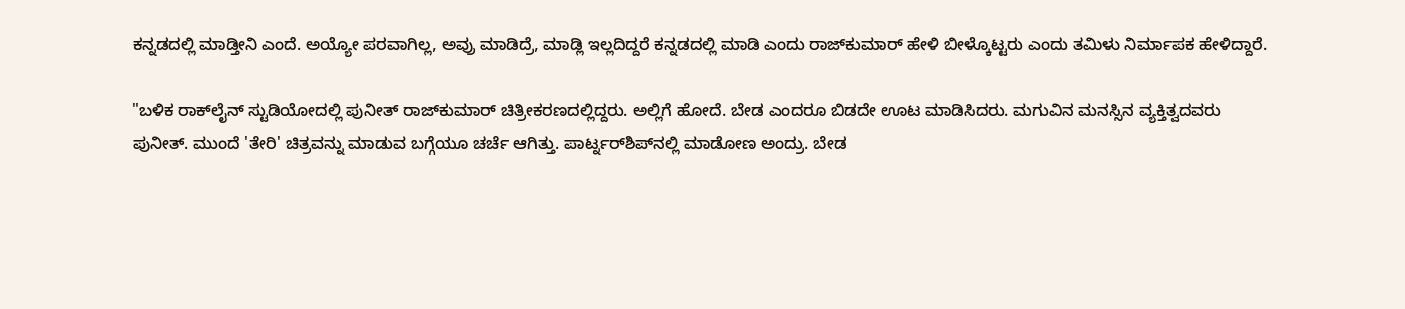ಕನ್ನಡದಲ್ಲಿ ಮಾಡ್ತೀನಿ ಎಂದೆ. ಅಯ್ಯೋ ಪರವಾಗಿಲ್ಲ, ಅವ್ರು ಮಾಡಿದ್ರೆ, ಮಾಡ್ಲಿ ಇಲ್ಲದಿದ್ದರೆ ಕನ್ನಡದಲ್ಲಿ ಮಾಡಿ ಎಂದು ರಾಜ್‌ಕುಮಾರ್ ಹೇಳಿ ಬೀಳ್ಕೊಟ್ಟರು ಎಂದು ತಮಿಳು ನಿರ್ಮಾಪಕ ಹೇಳಿದ್ದಾರೆ.

"ಬಳಿಕ ರಾಕ್‌ಲೈನ್ ಸ್ಟುಡಿಯೋದಲ್ಲಿ ಪುನೀತ್ ರಾಜ್‌ಕುಮಾರ್ ಚಿತ್ರೀಕರಣದಲ್ಲಿದ್ದರು. ಅಲ್ಲಿಗೆ ಹೋದೆ. ಬೇಡ ಎಂದರೂ ಬಿಡದೇ ಊಟ ಮಾಡಿಸಿದರು. ಮಗುವಿನ ಮನಸ್ಸಿನ ವ್ಯಕ್ತಿತ್ವದವರು ಪುನೀತ್. ಮುಂದೆ 'ತೇರಿ' ಚಿತ್ರವನ್ನು ಮಾಡುವ ಬಗ್ಗೆಯೂ ಚರ್ಚೆ ಆಗಿತ್ತು. ಪಾರ್ಟ್ನರ್‌ಶಿಪ್‌ನಲ್ಲಿ ಮಾಡೋಣ ಅಂದ್ರು. ಬೇಡ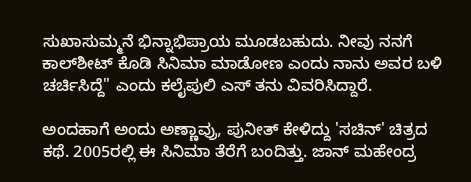ಸುಖಾಸುಮ್ಮನೆ ಭಿನ್ನಾಭಿಪ್ರಾಯ ಮೂಡಬಹುದು. ನೀವು ನನಗೆ ಕಾಲ್‌ಶೀಟ್ ಕೊಡಿ ಸಿನಿಮಾ ಮಾಡೋಣ ಎಂದು ನಾನು ಅವರ ಬಳಿ ಚರ್ಚಿಸಿದ್ದೆ" ಎಂದು ಕಲೈಪುಲಿ ಎಸ್ ತನು ವಿವರಿಸಿದ್ದಾರೆ.

ಅಂದಹಾಗೆ ಅಂದು ಅಣ್ಣಾವ್ರು, ಪುನೀತ್ ಕೇಳಿದ್ದು 'ಸಚಿನ್' ಚಿತ್ರದ ಕಥೆ. 2005ರಲ್ಲಿ ಈ ಸಿನಿಮಾ ತೆರೆಗೆ ಬಂದಿತ್ತು. ಜಾನ್ ಮಹೇಂದ್ರ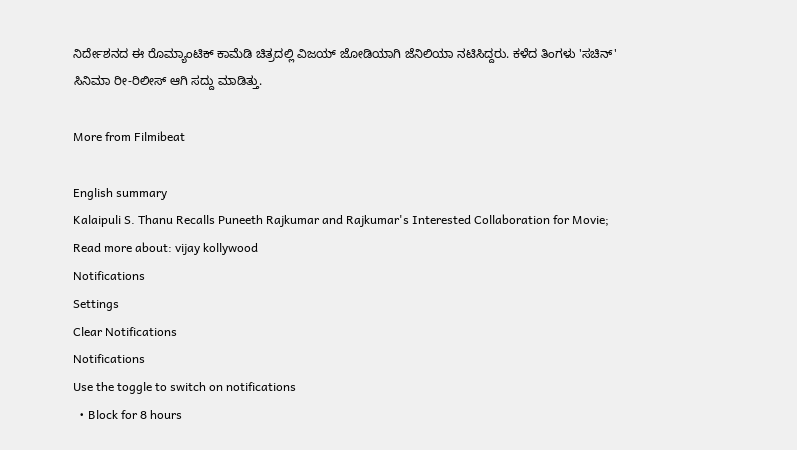ನಿರ್ದೇಶನದ ಈ ರೊಮ್ಯಾಂಟಿಕ್ ಕಾಮೆಡಿ ಚಿತ್ರದಲ್ಲಿ ವಿಜಯ್ ಜೋಡಿಯಾಗಿ ಜೆನಿಲಿಯಾ ನಟಿಸಿದ್ದರು. ಕಳೆದ ತಿಂಗಳು 'ಸಚಿನ್' ಸಿನಿಮಾ ರೀ-ರಿಲೀಸ್ ಆಗಿ ಸದ್ದು ಮಾಡಿತ್ತು.

More from Filmibeat

English summary
Kalaipuli S. Thanu Recalls Puneeth Rajkumar and Rajkumar's Interested Collaboration for Movie;
Read more about: vijay kollywood
Notifications
Settings
Clear Notifications
Notifications
Use the toggle to switch on notifications
  • Block for 8 hours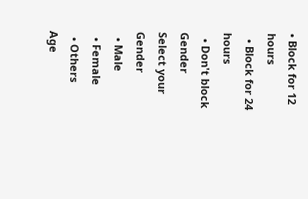• Block for 12 hours
  • Block for 24 hours
  • Don't block
Gender
Select your Gender
  • Male
  • Female
  • Others
Age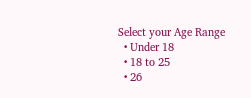Select your Age Range
  • Under 18
  • 18 to 25
  • 26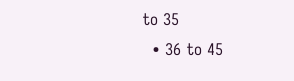to 35
  • 36 to 45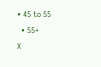• 45 to 55
  • 55+
X